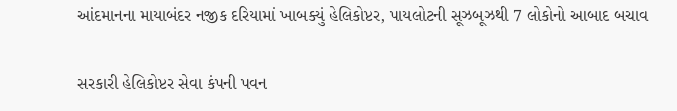આંદમાનના માયાબંદર નજીક દરિયામાં ખાબક્યું હેલિકોપ્ટર, પાયલોટની સૂઝબૂઝથી 7 લોકોનો આબાદ બચાવ

સરકારી હેલિકોપ્ટર સેવા કંપની પવન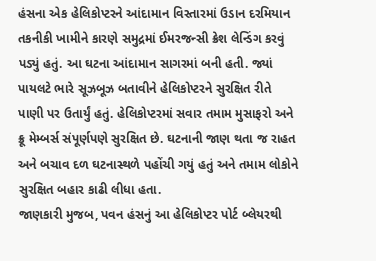હંસના એક હેલિકોપ્ટરને આંદામાન વિસ્તારમાં ઉડાન દરમિયાન તકનીકી ખામીને કારણે સમુદ્રમાં ઈમરજન્સી ક્રેશ લેન્ડિંગ કરવું પડ્યું હતું. આ ઘટના આંદામાન સાગરમાં બની હતી. જ્યાં પાયલટે ભારે સૂઝબૂઝ બતાવીને હેલિકોપ્ટરને સુરક્ષિત રીતે પાણી પર ઉતાર્યું હતું. હેલિકોપ્ટરમાં સવાર તમામ મુસાફરો અને ક્રૂ મેમ્બર્સ સંપૂર્ણપણે સુરક્ષિત છે. ઘટનાની જાણ થતા જ રાહત અને બચાવ દળ ઘટનાસ્થળે પહોંચી ગયું હતું અને તમામ લોકોને સુરક્ષિત બહાર કાઢી લીધા હતા.
જાણકારી મુજબ, પવન હંસનું આ હેલિકોપ્ટર પોર્ટ બ્લેયરથી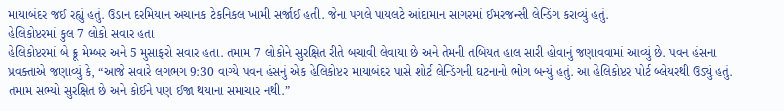માયાબંદર જઈ રહ્યું હતું. ઉડાન દરમિયાન અચાનક ટેકનિકલ ખામી સર્જાઈ હતી. જેના પગલે પાયલટે આંદામાન સાગરમાં ઈમરજન્સી લેન્ડિંગ કરાવ્યું હતું.
હેલિકોપ્ટરમાં કુલ 7 લોકો સવાર હતા
હેલિકોપ્ટરમાં બે ક્રૂ મેમ્બર અને 5 મુસાફરો સવાર હતા. તમામ 7 લોકોને સુરક્ષિત રીતે બચાવી લેવાયા છે અને તેમની તબિયત હાલ સારી હોવાનું જણાવવામાં આવ્યું છે. પવન હંસના પ્રવક્તાએ જણાવ્યું કે, “આજે સવારે લગભગ 9:30 વાગ્યે પવન હંસનું એક હેલિકોપ્ટર માયાબંદર પાસે શોર્ટ લેન્ડિંગની ઘટનાનો ભોગ બન્યું હતું. આ હેલિકોપ્ટર પોર્ટ બ્લેયરથી ઉડ્યું હતું. તમામ સભ્યો સુરક્ષિત છે અને કોઈને પણ ઈજા થયાના સમાચાર નથી.”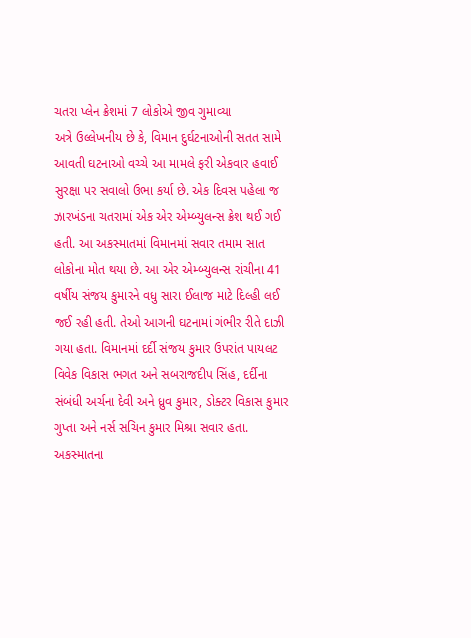ચતરા પ્લેન ક્રેશમાં 7 લોકોએ જીવ ગુમાવ્યા
અત્રે ઉલ્લેખનીય છે કે, વિમાન દુર્ઘટનાઓની સતત સામે આવતી ઘટનાઓ વચ્ચે આ મામલે ફરી એકવાર હવાઈ સુરક્ષા પર સવાલો ઉભા કર્યા છે. એક દિવસ પહેલા જ ઝારખંડના ચતરામાં એક એર એમ્બ્યુલન્સ ક્રેશ થઈ ગઈ હતી. આ અકસ્માતમાં વિમાનમાં સવાર તમામ સાત લોકોના મોત થયા છે. આ એર એમ્બ્યુલન્સ રાંચીના 41 વર્ષીય સંજય કુમારને વધુ સારા ઈલાજ માટે દિલ્હી લઈ જઈ રહી હતી. તેઓ આગની ઘટનામાં ગંભીર રીતે દાઝી ગયા હતા. વિમાનમાં દર્દી સંજય કુમાર ઉપરાંત પાયલટ વિવેક વિકાસ ભગત અને સબરાજદીપ સિંહ, દર્દીના સંબંધી અર્ચના દેવી અને ધ્રુવ કુમાર, ડોક્ટર વિકાસ કુમાર ગુપ્તા અને નર્સ સચિન કુમાર મિશ્રા સવાર હતા.
અકસ્માતના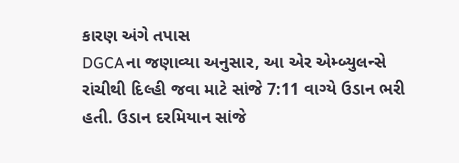કારણ અંગે તપાસ
DGCAના જણાવ્યા અનુસાર, આ એર એમ્બ્યુલન્સે રાંચીથી દિલ્હી જવા માટે સાંજે 7:11 વાગ્યે ઉડાન ભરી હતી. ઉડાન દરમિયાન સાંજે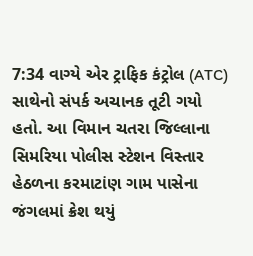7:34 વાગ્યે એર ટ્રાફિક કંટ્રોલ (ATC) સાથેનો સંપર્ક અચાનક તૂટી ગયો હતો. આ વિમાન ચતરા જિલ્લાના સિમરિયા પોલીસ સ્ટેશન વિસ્તાર હેઠળના કરમાટાંણ ગામ પાસેના જંગલમાં ક્રેશ થયું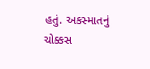હતું. અકસ્માતનું ચોક્કસ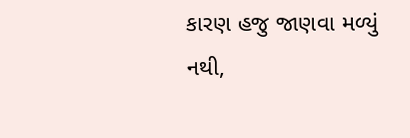કારણ હજુ જાણવા મળ્યું નથી,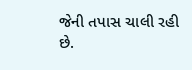જેની તપાસ ચાલી રહી છે.